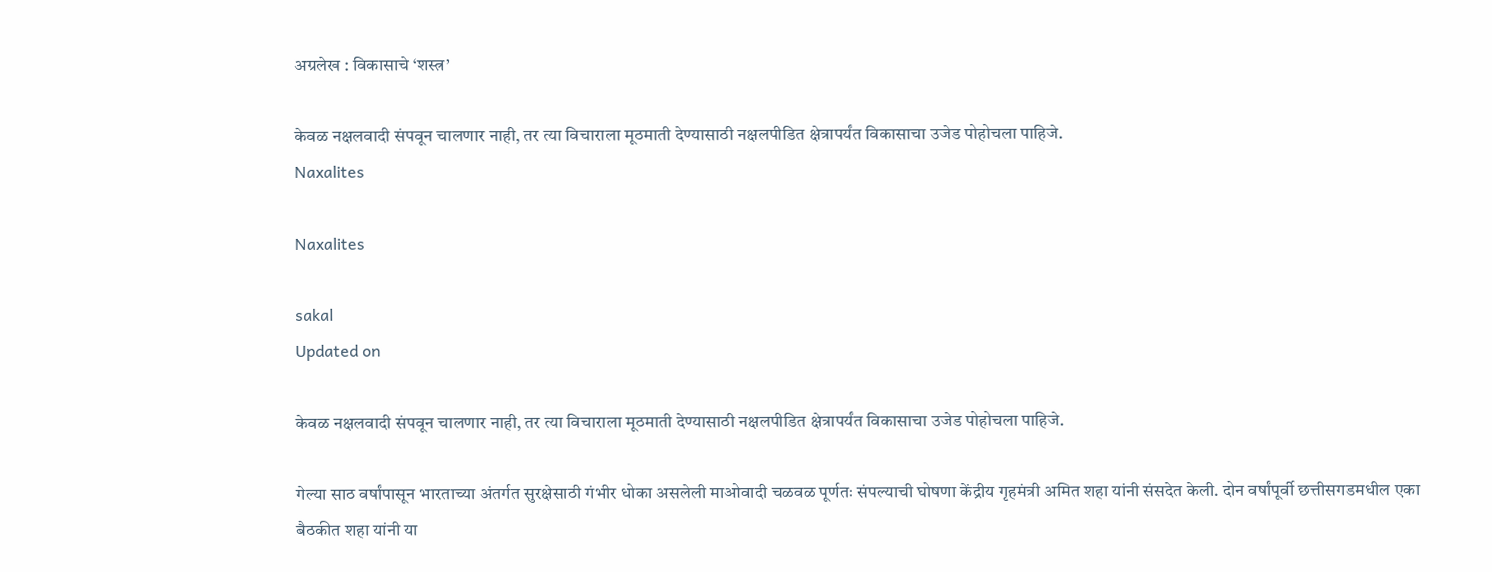अग्रलेख : विकासाचे ‘शस्त्र’

केवळ नक्षलवादी संपवून चालणार नाही, तर त्या विचाराला मूठमाती देण्यासाठी नक्षलपीडित क्षेत्रापर्यंत विकासाचा उजेड पोहोचला पाहिजे.
Naxalites

Naxalites

sakal
Updated on

केवळ नक्षलवादी संपवून चालणार नाही, तर त्या विचाराला मूठमाती देण्यासाठी नक्षलपीडित क्षेत्रापर्यंत विकासाचा उजेड पोहोचला पाहिजे.

गेल्या साठ वर्षांपासून भारताच्या अंतर्गत सुरक्षेसाठी गंभीर धोका असलेली माओवादी चळवळ पूर्णतः संपल्याची घोषणा केंद्रीय गृहमंत्री अमित शहा यांनी संसदेत केली. दोन वर्षांपूर्वी छत्तीसगडमधील एका बैठकीत शहा यांनी या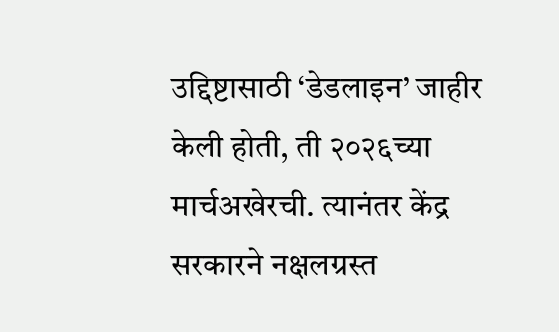उद्दिष्टासाठी ‘डेडलाइन’ जाहीर केली होती, ती २०२६च्या मार्चअखेरची. त्यानंतर केंद्र सरकारने नक्षलग्रस्त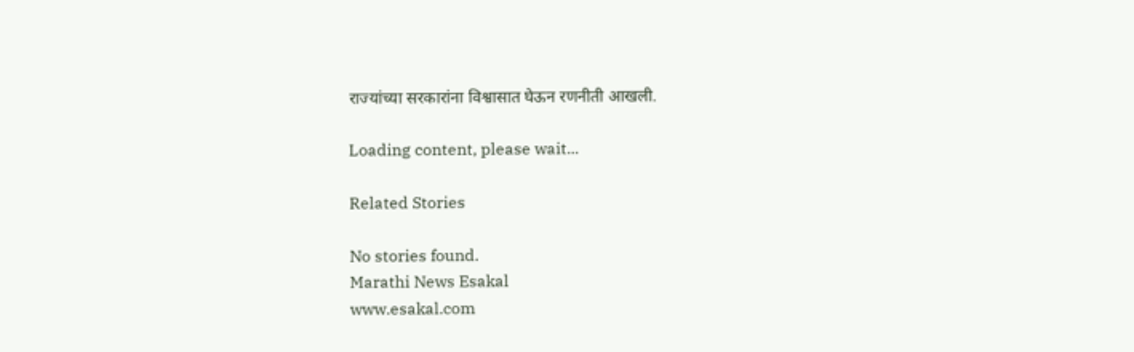राज्यांच्या सरकारांना विश्वासात घेऊन रणनीती आखली.

Loading content, please wait...

Related Stories

No stories found.
Marathi News Esakal
www.esakal.com